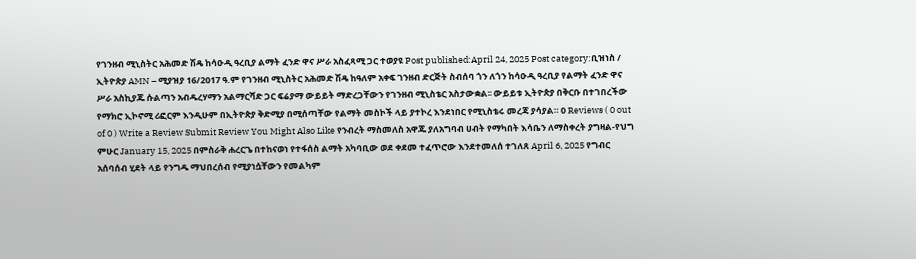የገንዘብ ሚኒስትር አሕመድ ሽዴ ከሳዑዲ ዓረቢያ ልማት ፈንድ ዋና ሥራ አስፈጻሚ ጋር ተወያዩ Post published:April 24, 2025 Post category:ቢዝነስ / ኢትዮጵያ AMN – ሚያዝያ 16/2017 ዓ.ም የገንዘብ ሚኒስትር አሕመድ ሽዴ ከዓለም አቀፍ ገንዘብ ድርጅት ስብሰባ ጎን ለጎን ከሳዑዲ ዓረቢያ የልማት ፈንድ ዋና ሥራ አስኪያጁ ሱልጣን አብዱረሃማን አልማርሻድ ጋር ፍሬያማ ውይይት ማድረጋቸውን የገንዘብ ሚኒስቴር አስታውቋል፡፡ ውይይቱ ኢትዮጵያ በቅርቡ በተገበረችው የማክሮ ኢኮኖሚ ሪፎርም እንዲሁም በኢትዮጵያ ቅድሚያ በሚሰጣቸው የልማት መስኮች ላይ ያተኮረ እንደነበር የሚኒስቴሩ መረጃ ያሳያል። 0 Reviews ( 0 out of 0 ) Write a Review Submit Review You Might Also Like የንብረት ማስመለስ አዋጁ ያለአግባብ ሀብት የማካበት እሳቤን ለማስቀረት ያግዛል-የህግ ምሁር January 15, 2025 በምስራቅ ሐረርጌ በተከናወነ የተፋሰስ ልማት አካባቢው ወደ ቀደመ ተፈጥሮው እንደተመለሰ ተገለጸ April 6, 2025 የግብር አሰባሰብ ሂደት ላይ የንግዱ ማህበረሰብ የሚያነሷቸውን የመልካም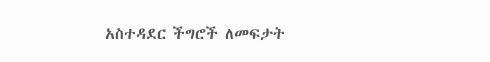አስተዳደር ችግሮች ለመፍታት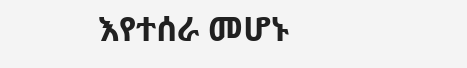እየተሰራ መሆኑ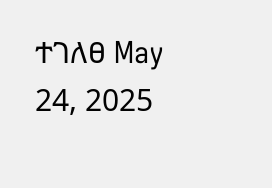ተገለፀ May 24, 2025